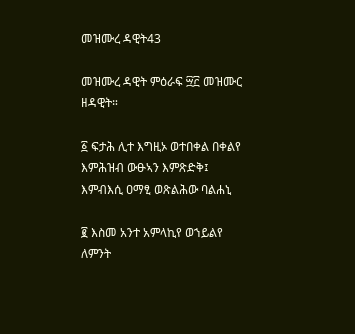መዝሙረ ዳዊት43

መዝሙረ ዳዊት ምዕራፍ ፵፫ መዝሙር ዘዳዊት።

፩ ፍታሕ ሊተ እግዚኦ ወተበቀል በቀልየ እምሕዝብ ውፁኣን እምጽድቅ፤ እምብእሲ ዐማፂ ወጽልሕው ባልሐኒ

፪ እስመ አንተ አምላኪየ ወኀይልየ ለምንት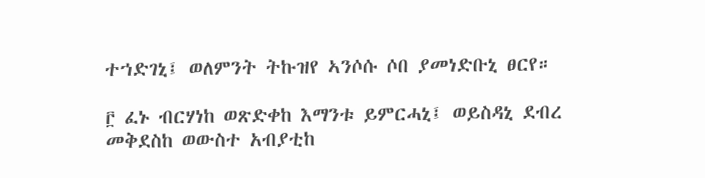ተኀድገኒ፤ ወለምንት ትኩዝየ ኣንሶሱ ሶበ ያመነድቡኒ ፀርየ።

፫ ፈኑ ብርሃነከ ወጽድቀከ እማንቱ ይምርሓኒ፤ ወይስዳኒ ደብረ መቅደስከ ወውስተ አብያቲከ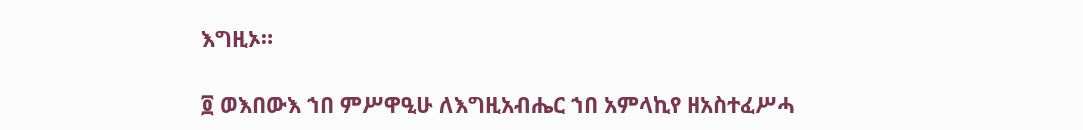እግዚኦ።

፬ ወእበውእ ኀበ ምሥዋዒሁ ለእግዚአብሔር ኀበ አምላኪየ ዘአስተፈሥሓ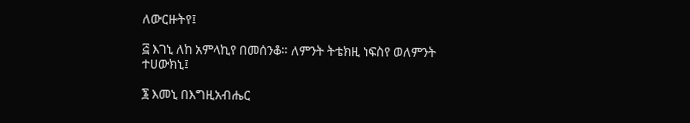ለውርዙትየ፤

፭ እገኒ ለከ አምላኪየ በመሰንቆ። ለምንት ትቴክዚ ነፍስየ ወለምንት ተሀውክኒ፤

፮ እመኒ በእግዚአብሔር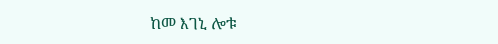ከመ እገኒ ሎቱ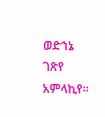ወድኀኔ ገጽየ አምላኪየ።